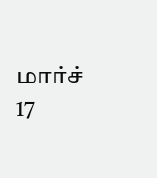மார்ச் 17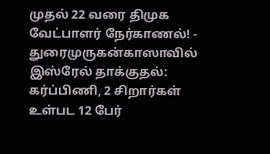முதல் 22 வரை திமுக வேட்பாளர் நேர்காணல்! - துரைமுருகன்காஸாவில் இஸ்ரேல் தாக்குதல்: கர்ப்பிணி, 2 சிறார்கள் உள்பட 12 பேர்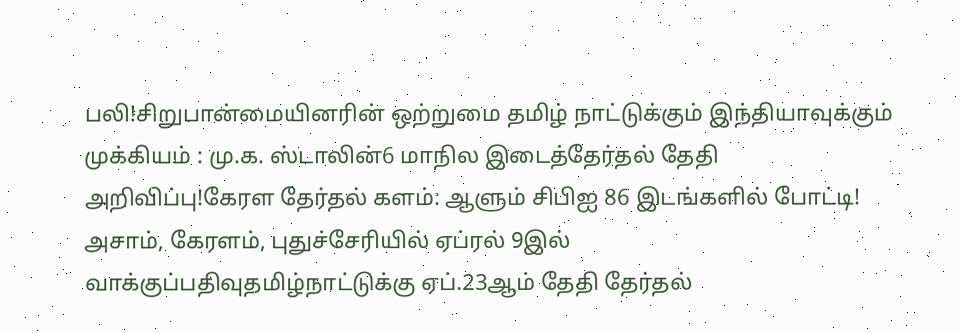பலி!சிறுபான்மையினரின் ஒற்றுமை தமிழ் நாட்டுக்கும் இந்தியாவுக்கும் முக்கியம் : மு.க. ஸ்டாலின்6 மாநில இடைத்தேர்தல் தேதி அறிவிப்பு!கேரள தேர்தல் களம்: ஆளும் சிபிஐ 86 இடங்களில் போட்டி! அசாம், கேரளம், புதுச்சேரியில் ஏப்ரல் 9இல் வாக்குப்பதிவுதமிழ்நாட்டுக்கு ஏப்.23ஆம் தேதி தேர்தல்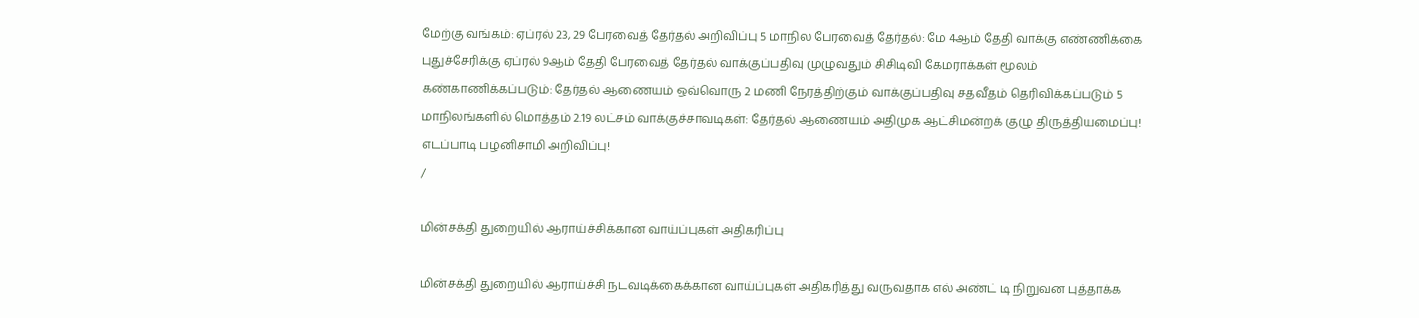மேற்கு வங்கம்: ஏப்ரல் 23, 29 பேரவைத் தேர்தல் அறிவிப்பு 5 மாநில பேரவைத் தேர்தல்: மே 4ஆம் தேதி வாக்கு எண்ணிக்கை புதுச்சேரிக்கு ஏப்ரல் 9ஆம் தேதி பேரவைத் தேர்தல் வாக்குப்பதிவு முழுவதும் சிசிடிவி கேமராக்கள் மூலம் கண்காணிக்கப்படும்: தேர்தல் ஆணையம் ஒவ்வொரு 2 மணி நேரத்திற்கும் வாக்குப்பதிவு சதவீதம் தெரிவிக்கப்படும் 5 மாநிலங்களில் மொத்தம் 2.19 லட்சம் வாக்குச்சாவடிகள்: தேர்தல் ஆணையம் அதிமுக ஆட்சிமன்றக் குழு திருத்தியமைப்பு! எடப்பாடி பழனிசாமி அறிவிப்பு!
/

மின்சக்தி துறையில் ஆராய்ச்சிக்கான வாய்ப்புகள் அதிகரிப்பு

மின்சக்தி துறையில் ஆராய்ச்சி நடவடிக்கைக்கான வாய்ப்புகள் அதிகரித்து வருவதாக எல் அண்ட் டி நிறுவன புத்தாக்க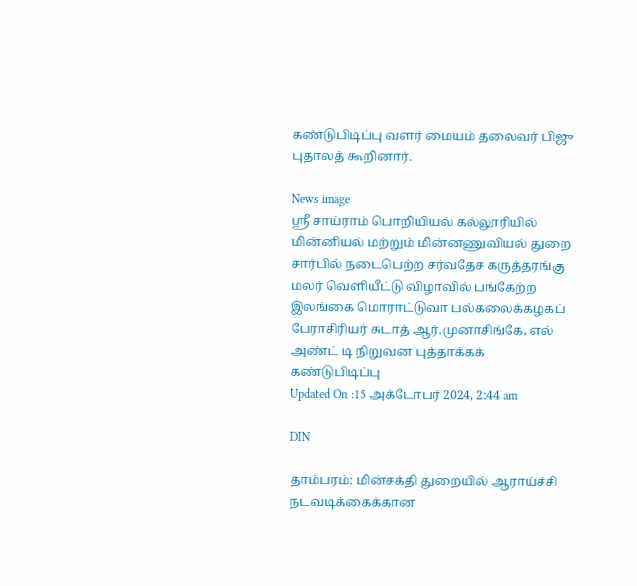கண்டுபிடிப்பு வளர் மையம் தலைவர் பிஜு புதாலத் கூறினார்.

News image
ஸ்ரீ சாய்ராம் பொறியியல் கல்லூரியில் மின்னியல் மற்றும் மின்னணுவியல் துறை சார்பில் நடைபெற்ற சர்வதேச கருத்தரங்கு மலர் வெளியீட்டு விழாவில் பங்கேற்ற இலங்கை மொராட்டுவா பல்கலைக்கழகப் பேராசிரியர் சுடாத் ஆர்.முனாசிங்கே, எல் அண்ட் டி நிறுவன புத்தாக்கக் கண்டுபிடிப்பு
Updated On :15 அக்டோபர் 2024, 2:44 am

DIN

தாம்பரம்: மின்சக்தி துறையில் ஆராய்ச்சி நடவடிக்கைக்கான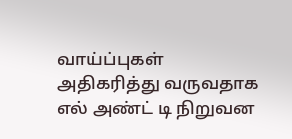வாய்ப்புகள் அதிகரித்து வருவதாக எல் அண்ட் டி நிறுவன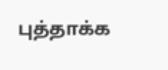புத்தாக்க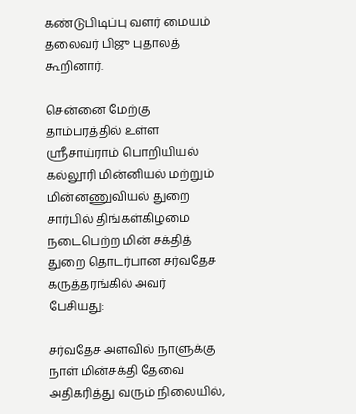கண்டுபிடிப்பு வளர் மையம் தலைவர் பிஜு புதாலத் கூறினார்.

சென்னை மேற்கு தாம்பரத்தில் உள்ள ஸ்ரீசாய்ராம் பொறியியல் கல்லூரி மின்னியல் மற்றும் மின்னணுவியல் துறை சார்பில் திங்கள்கிழமை நடைபெற்ற மின் சக்தித் துறை தொடர்பான சர்வதேச கருத்தரங்கில் அவர் பேசியது:

சர்வதேச அளவில் நாளுக்கு நாள் மின்சக்தி தேவை அதிகரித்து வரும் நிலையில்,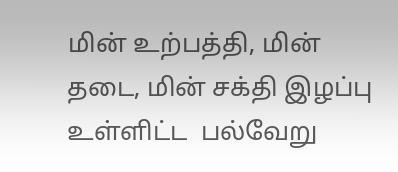மின் உற்பத்தி, மின் தடை, மின் சக்தி இழப்பு உள்ளிட்ட  பல்வேறு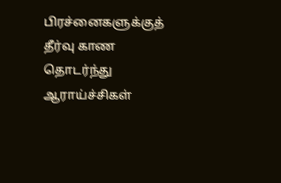பிரச்னைகளுக்குத்  தீர்வு காண தொடர்ந்து ஆராய்ச்சிகள்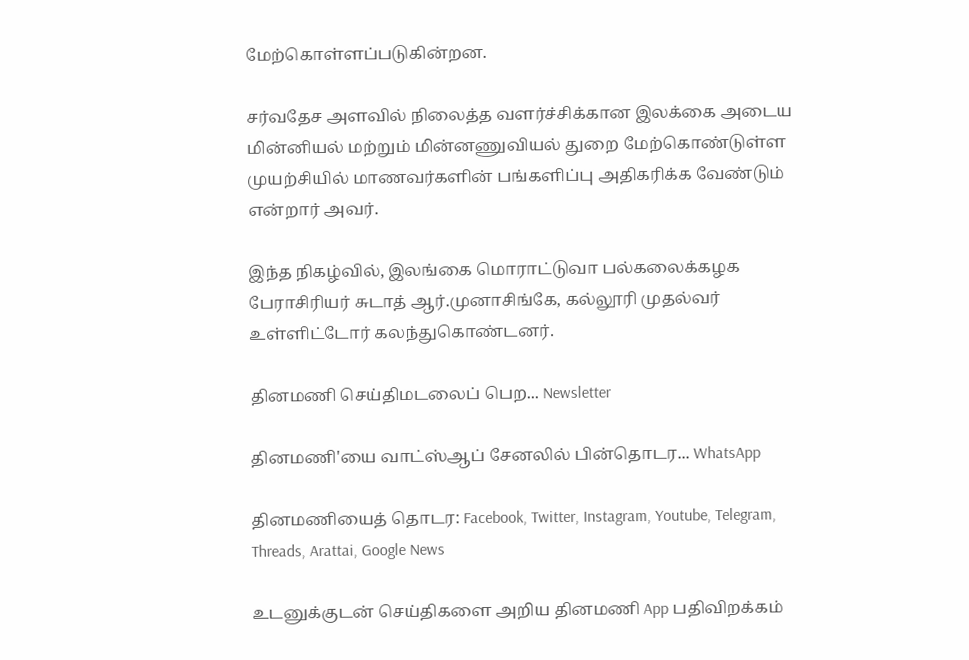மேற்கொள்ளப்படுகின்றன.

சர்வதேச அளவில் நிலைத்த வளர்ச்சிக்கான இலக்கை அடைய மின்னியல் மற்றும் மின்னணுவியல் துறை மேற்கொண்டுள்ள முயற்சியில் மாணவர்களின் பங்களிப்பு அதிகரிக்க வேண்டும் என்றார் அவர்.

இந்த நிகழ்வில், இலங்கை மொராட்டுவா பல்கலைக்கழக பேராசிரியர் சுடாத் ஆர்.முனாசிங்கே, கல்லூரி முதல்வர் உள்ளிட்டோர் கலந்துகொண்டனர்.

தினமணி செய்திமடலைப் பெற... Newsletter

தினமணி'யை வாட்ஸ்ஆப் சேனலில் பின்தொடர... WhatsApp

தினமணியைத் தொடர: Facebook, Twitter, Instagram, Youtube, Telegram, Threads, Arattai, Google News

உடனுக்குடன் செய்திகளை அறிய தினமணி App பதிவிறக்கம்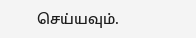செய்யவும்.